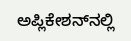ಅಪ್ಲಿಕೇಶನ್‌ನಲ್ಲಿ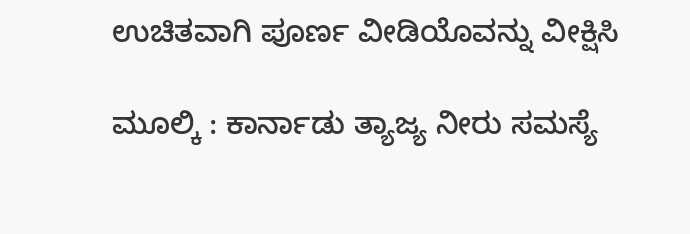ಉಚಿತವಾಗಿ ಪೂರ್ಣ ವೀಡಿಯೊವನ್ನು ವೀಕ್ಷಿಸಿ

ಮೂಲ್ಕಿ : ಕಾರ್ನಾಡು ತ್ಯಾಜ್ಯ ನೀರು ಸಮಸ್ಯೆ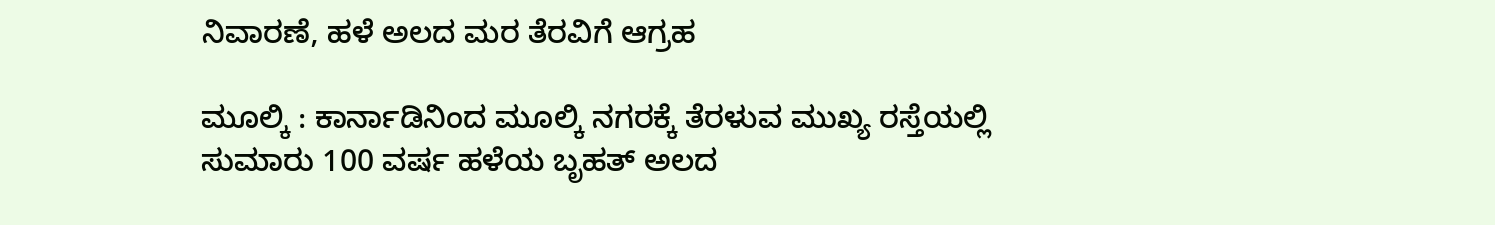ನಿವಾರಣೆ, ಹಳೆ ಅಲದ ಮರ ತೆರವಿಗೆ ಆಗ್ರಹ

ಮೂಲ್ಕಿ : ಕಾರ್ನಾಡಿನಿಂದ ಮೂಲ್ಕಿ ನಗರಕ್ಕೆ ತೆರಳುವ ಮುಖ್ಯ ರಸ್ತೆಯಲ್ಲಿ ಸುಮಾರು 100 ವರ್ಷ ಹಳೆಯ ಬೃಹತ್ ಅಲದ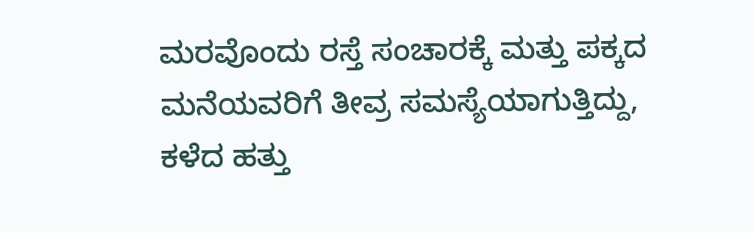ಮರವೊಂದು ರಸ್ತೆ ಸಂಚಾರಕ್ಕೆ ಮತ್ತು ಪಕ್ಕದ ಮನೆಯವರಿಗೆ ತೀವ್ರ ಸಮಸ್ಯೆಯಾಗುತ್ತಿದ್ದು, ಕಳೆದ ಹತ್ತು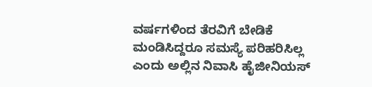ವರ್ಷಗಳಿಂದ ತೆರವಿಗೆ ಬೇಡಿಕೆ ಮಂಡಿಸಿದ್ದರೂ ಸಮಸ್ಯೆ ಪರಿಹರಿಸಿಲ್ಲ ಎಂದು ಅಲ್ಲಿನ ನಿವಾಸಿ ಹೈಜೀನಿಯಸ್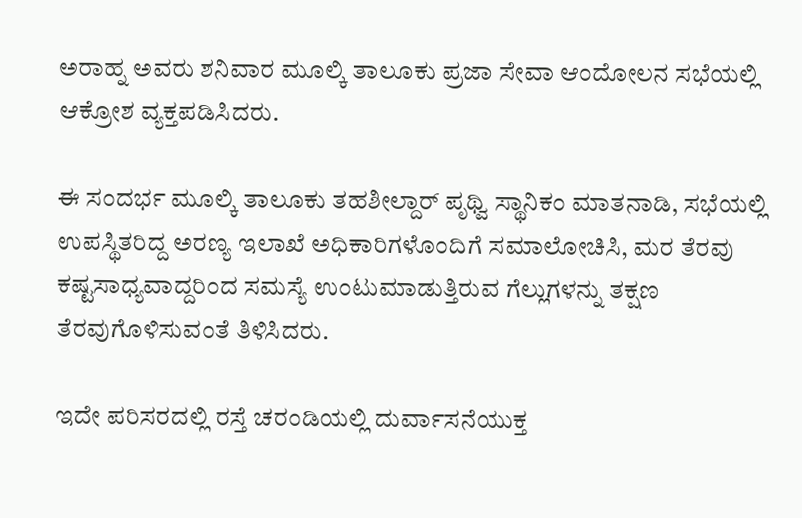ಅರಾಹ್ನ ಅವರು ಶನಿವಾರ ಮೂಲ್ಕಿ ತಾಲೂಕು ಪ್ರಜಾ ಸೇವಾ ಆಂದೋಲನ ಸಭೆಯಲ್ಲಿ ಆಕ್ರೋಶ ವ್ಯಕ್ತಪಡಿಸಿದರು.

ಈ ಸಂದರ್ಭ ಮೂಲ್ಕಿ ತಾಲೂಕು ತಹಶೀಲ್ದಾರ್ ಪೃಥ್ವಿ ಸ್ಥಾನಿಕಂ ಮಾತನಾಡಿ, ಸಭೆಯಲ್ಲಿ ಉಪಸ್ಥಿತರಿದ್ದ ಅರಣ್ಯ ಇಲಾಖೆ ಅಧಿಕಾರಿಗಳೊಂದಿಗೆ ಸಮಾಲೋಚಿಸಿ, ಮರ ತೆರವು ಕಷ್ಟಸಾಧ್ಯವಾದ್ದರಿಂದ ಸಮಸ್ಯೆ ಉಂಟುಮಾಡುತ್ತಿರುವ ಗೆಲ್ಲುಗಳನ್ನು ತಕ್ಷಣ ತೆರವುಗೊಳಿಸುವಂತೆ ತಿಳಿಸಿದರು.

ಇದೇ ಪರಿಸರದಲ್ಲಿ ರಸ್ತೆ ಚರಂಡಿಯಲ್ಲಿ ದುರ್ವಾಸನೆಯುಕ್ತ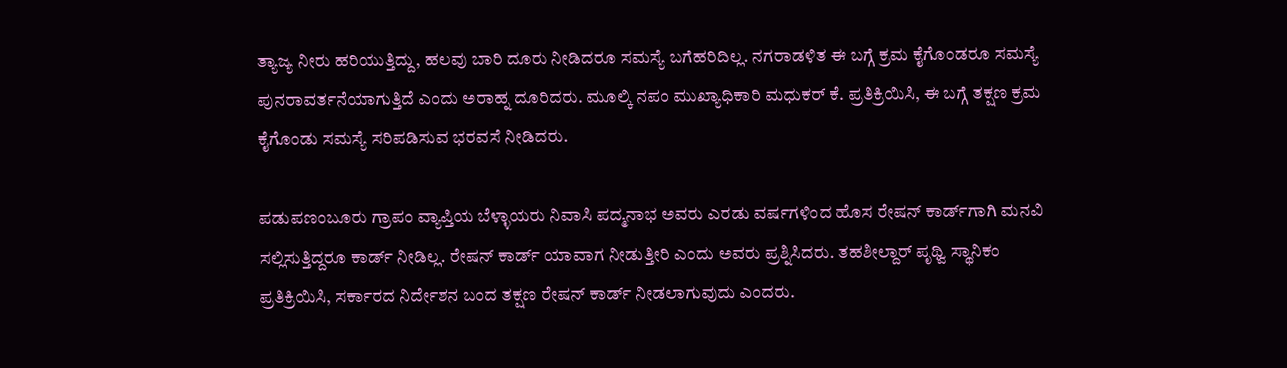ತ್ಯಾಜ್ಯ ನೀರು ಹರಿಯುತ್ತಿದ್ದು, ಹಲವು ಬಾರಿ ದೂರು ನೀಡಿದರೂ ಸಮಸ್ಯೆ ಬಗೆಹರಿದಿಲ್ಲ. ನಗರಾಡಳಿತ ಈ ಬಗ್ಗೆ ಕ್ರಮ ಕೈಗೊಂಡರೂ ಸಮಸ್ಯೆ ಪುನರಾವರ್ತನೆಯಾಗುತ್ತಿದೆ ಎಂದು ಅರಾಹ್ನ ದೂರಿದರು. ಮೂಲ್ಕಿ ನಪಂ ಮುಖ್ಯಾಧಿಕಾರಿ ಮಧುಕರ್ ಕೆ. ಪ್ರತಿಕ್ರಿಯಿಸಿ, ಈ ಬಗ್ಗೆ ತಕ್ಷಣ ಕ್ರಮ ಕೈಗೊಂಡು ಸಮಸ್ಯೆ ಸರಿಪಡಿಸುವ ಭರವಸೆ ನೀಡಿದರು.

ಪಡುಪಣಂಬೂರು ಗ್ರಾಪಂ ವ್ಯಾಪ್ತಿಯ ಬೆಳ್ಳಾಯರು ನಿವಾಸಿ ಪದ್ಮನಾಭ ಅವರು ಎರಡು ವರ್ಷಗಳಿಂದ ಹೊಸ ರೇಷನ್ ಕಾರ್ಡ್‌ಗಾಗಿ ಮನವಿ ಸಲ್ಲಿಸುತ್ತಿದ್ದರೂ ಕಾರ್ಡ್ ನೀಡಿಲ್ಲ. ರೇಷನ್ ಕಾರ್ಡ್ ಯಾವಾಗ ನೀಡುತ್ತೀರಿ ಎಂದು ಅವರು ಪ್ರಶ್ನಿಸಿದರು. ತಹಶೀಲ್ದಾರ್ ಪೃಥ್ವಿ ಸ್ಥಾನಿಕಂ ಪ್ರತಿಕ್ರಿಯಿಸಿ, ಸರ್ಕಾರದ ನಿರ್ದೇಶನ ಬಂದ ತಕ್ಷಣ ರೇಷನ್ ಕಾರ್ಡ್ ನೀಡಲಾಗುವುದು ಎಂದರು.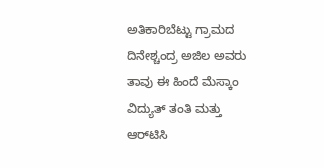ಅತಿಕಾರಿಬೆಟ್ಟು ಗ್ರಾಮದ ದಿನೇಶ್ಚಂದ್ರ ಅಜಿಲ ಅವರು ತಾವು ಈ ಹಿಂದೆ ಮೆಸ್ಕಾಂ ವಿದ್ಯುತ್ ತಂತಿ ಮತ್ತು ಆರ್‌ಟಿಸಿ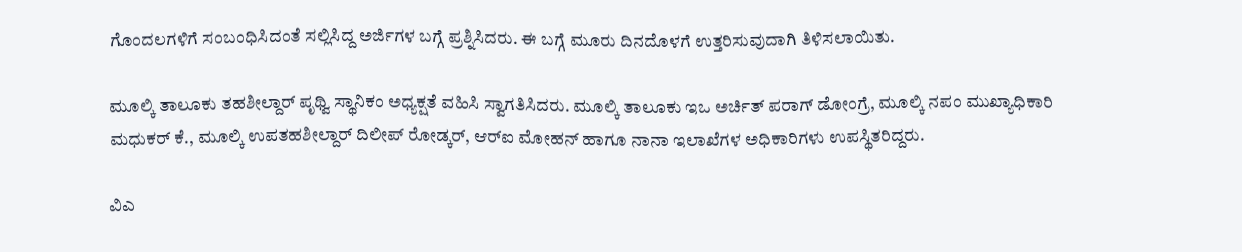ಗೊಂದಲಗಳಿಗೆ ಸಂಬಂಧಿಸಿದಂತೆ ಸಲ್ಲಿಸಿದ್ದ ಅರ್ಜಿಗಳ ಬಗ್ಗೆ ಪ್ರಶ್ನಿಸಿದರು. ಈ ಬಗ್ಗೆ ಮೂರು ದಿನದೊಳಗೆ ಉತ್ತರಿಸುವುದಾಗಿ ತಿಳಿಸಲಾಯಿತು.

ಮೂಲ್ಕಿ ತಾಲೂಕು ತಹಶೀಲ್ದಾರ್ ಪೃಥ್ವಿ ಸ್ಥಾನಿಕಂ ಅಧ್ಯಕ್ಷತೆ ವಹಿಸಿ ಸ್ವಾಗತಿಸಿದರು. ಮೂಲ್ಕಿ ತಾಲೂಕು ಇಒ ಅರ್ಚಿತ್ ಪರಾಗ್ ಡೋಂಗ್ರೆ, ಮೂಲ್ಕಿ ನಪಂ ಮುಖ್ಯಾಧಿಕಾರಿ ಮಧುಕರ್ ಕೆ., ಮೂಲ್ಕಿ ಉಪತಹಶೀಲ್ದಾರ್ ದಿಲೀಪ್ ರೋಡ್ಕರ್, ಆರ್‌ಐ ಮೋಹನ್ ಹಾಗೂ ನಾನಾ ಇಲಾಖೆಗಳ ಅಧಿಕಾರಿಗಳು ಉಪಸ್ಥಿತರಿದ್ದರು.

ವಿಎ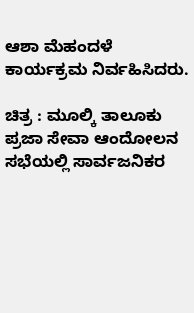ಆಶಾ ಮೆಹಂದಳೆ ಕಾರ್ಯಕ್ರಮ ನಿರ್ವಹಿಸಿದರು.

ಚಿತ್ರ : ಮೂಲ್ಕಿ ತಾಲೂಕು ಪ್ರಜಾ ಸೇವಾ ಆಂದೋಲನ ಸಭೆಯಲ್ಲಿ ಸಾರ್ವಜನಿಕರ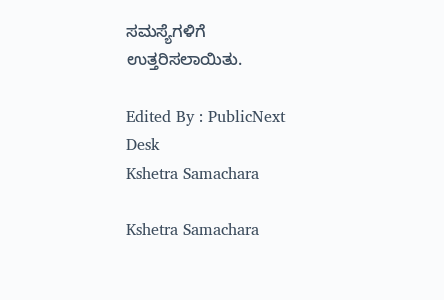ಸಮಸ್ಯೆಗಳಿಗೆ ಉತ್ತರಿಸಲಾಯಿತು.

Edited By : PublicNext Desk
Kshetra Samachara

Kshetra Samachara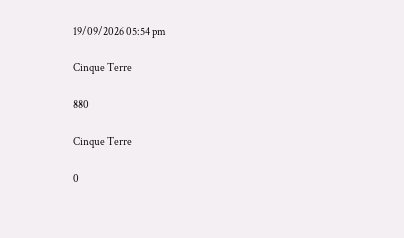19/09/2026 05:54 pm

Cinque Terre

880

Cinque Terre

0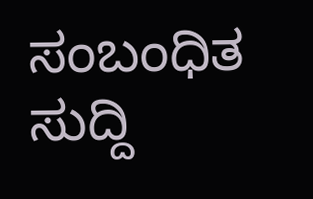ಸಂಬಂಧಿತ ಸುದ್ದಿ